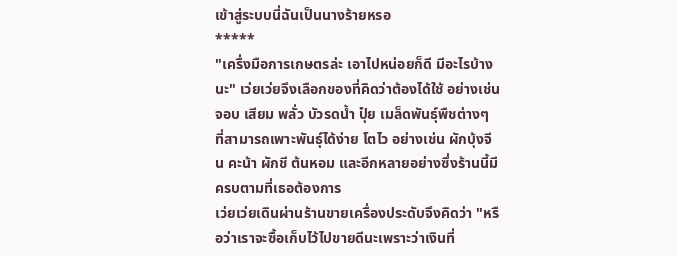เข้าสู่ระบบนี่ฉันเป็นนางร้ายหรอ
*****
"เครื่งมือการเกษตรล่ะ เอาไปหน่อยก็ดี มีอะไรบ้างนะ" เว่ยเว่ยจึงเลือกของที่คิดว่าต้องได้ใช้ อย่างเช่น จอบ เสียม พลั่ว บัวรดน้ำ ปุ๋ย เมล็ดพันธุ์พืชต่างๆ ที่สามารถเพาะพันธุ์ได้ง่าย โตไว อย่างเช่น ผักบุ้งจีน คะน้า ผักชี ต้นหอม และอีกหลายอย่างซึ่งร้านนี้มีครบตามที่เธอต้องการ
เว่ยเว่ยเดินผ่านร้านขายเครื่องประดับจึงคิดว่า "หรือว่าเราจะซื้อเก็บไว้ไปขายดีนะเพราะว่าเงินที่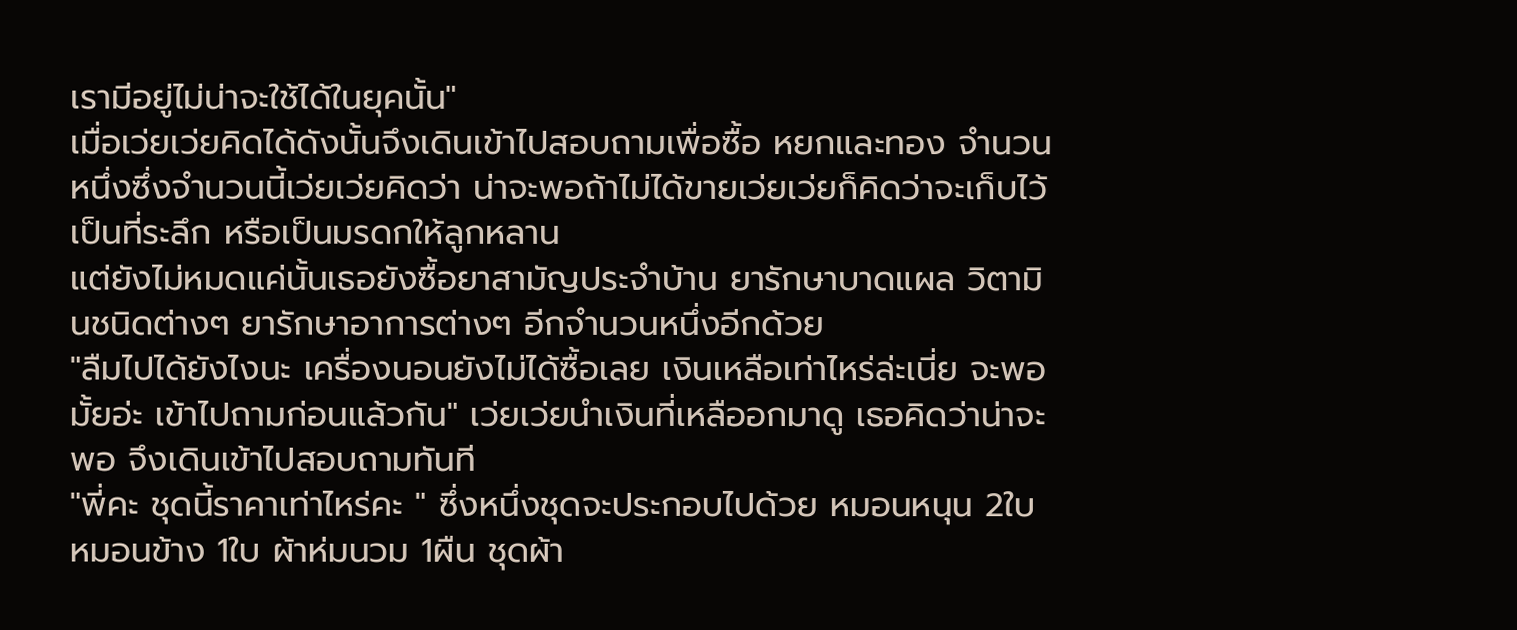เรามีอยู่ไม่น่าจะใช้ได้ในยุคนั้น"
เมื่อเว่ยเว่ยคิดได้ดังนั้นจึงเดินเข้าไปสอบถามเพื่อซื้อ หยกและทอง จำนวนหนึ่งซึ่งจำนวนนี้เว่ยเว่ยคิดว่า น่าจะพอถ้าไม่ได้ขายเว่ยเว่ยก็คิดว่าจะเก็บไว้เป็นที่ระลึก หรือเป็นมรดกให้ลูกหลาน
แต่ยังไม่หมดแค่นั้นเธอยังซื้อยาสามัญประจำบ้าน ยารักษาบาดแผล วิตามินชนิดต่างๆ ยารักษาอาการต่างๆ อีกจำนวนหนึ่งอีกด้วย
"ลืมไปได้ยังไงนะ เครื่องนอนยังไม่ได้ซื้อเลย เงินเหลือเท่าไหร่ล่ะเนี่ย จะพอมั้ยอ่ะ เข้าไปถามก่อนแล้วกัน" เว่ยเว่ยนำเงินที่เหลืออกมาดู เธอคิดว่าน่าจะพอ จึงเดินเข้าไปสอบถามทันที
"พี่คะ ชุดนี้ราคาเท่าไหร่คะ " ซึ่งหนึ่งชุดจะประกอบไปด้วย หมอนหนุน 2ใบ หมอนข้าง 1ใบ ผ้าห่มนวม 1ผืน ชุดผ้า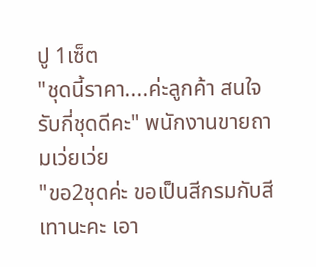ปู 1เซ็ต
"ชุดนี้ราคา....ค่ะลูกค้า สนใจรับกี่ชุดดีคะ" พนักงานขายถามเว่ยเว่ย
"ขอ2ชุดค่ะ ขอเป็นสีกรมกับสีเทานะคะ เอา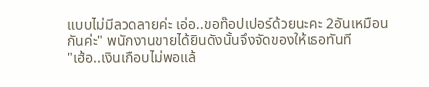แบบไม่มีลวดลายค่ะ เอ่อ..ขอท๊อปเปอร์ด้วยนะคะ 2อันเหมือนกันค่ะ" พนักงานขายได้ยินดังนั้นจึงจัดของให้เธอทันที
"เฮ้อ..เงินเกือบไม่พอแล้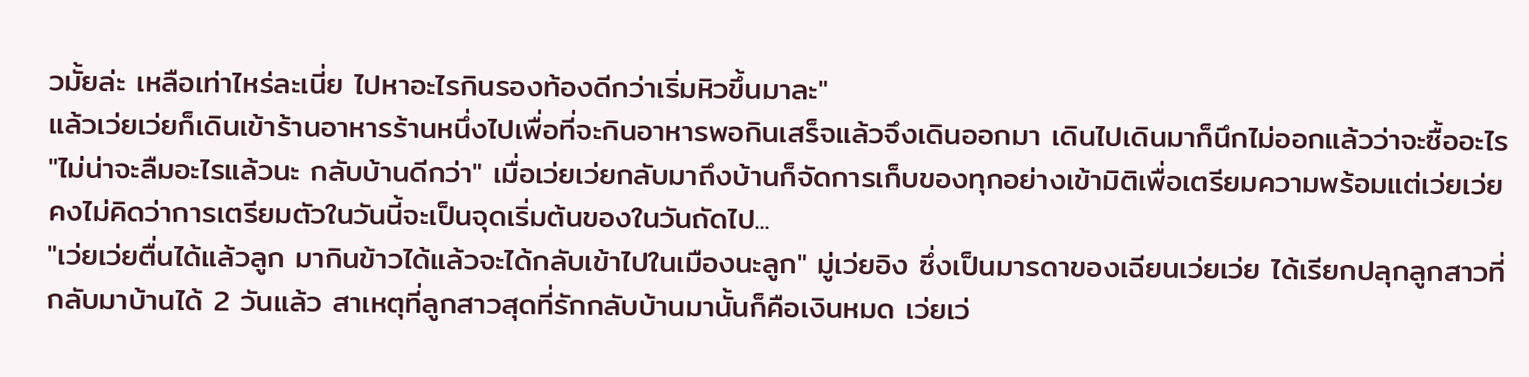วมั้ยล่ะ เหลือเท่าไหร่ละเนี่ย ไปหาอะไรกินรองท้องดีกว่าเริ่มหิวขึ้นมาละ"
แล้วเว่ยเว่ยก็เดินเข้าร้านอาหารร้านหนึ่งไปเพื่อที่จะกินอาหารพอกินเสร็จแล้วจึงเดินออกมา เดินไปเดินมาก็นึกไม่ออกแล้วว่าจะซื้ออะไร
"ไม่น่าจะลืมอะไรแล้วนะ กลับบ้านดีกว่า" เมื่อเว่ยเว่ยกลับมาถึงบ้านก็จัดการเก็บของทุกอย่างเข้ามิติเพื่อเตรียมความพร้อมแต่เว่ยเว่ย คงไม่คิดว่าการเตรียมตัวในวันนี้จะเป็นจุดเริ่มต้นของในวันถัดไป...
"เว่ยเว่ยตื่นได้แล้วลูก มากินข้าวได้แล้วจะได้กลับเข้าไปในเมืองนะลูก" มู่เว่ยอิง ซึ่งเป็นมารดาของเฉียนเว่ยเว่ย ได้เรียกปลุกลูกสาวที่กลับมาบ้านได้ 2 วันแล้ว สาเหตุที่ลูกสาวสุดที่รักกลับบ้านมานั้นก็คือเงินหมด เว่ยเว่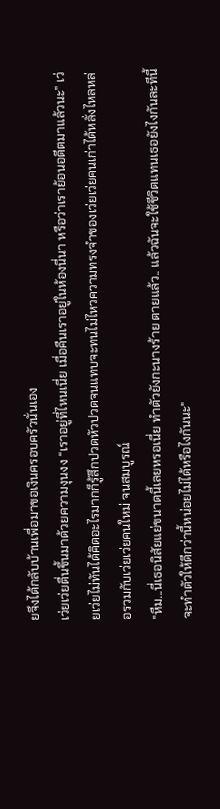ยจึงได้กลับบ้านเพื่อมาขอเงินครอบครัวนั่นเอง
เว่ยเว่ยตื่นขึ้นมาด้วยความงุนงง “เราอยู่ที่ไหนเนี่ย เมื่อคืนเราอยู่ในห้องนี่นา หรือว่าเราย้อนอดีตมาแล้วนะ” เว่ยเว่ยไม่ทันได้คิดอะไรมากก็รู้สึกปวดหัวปวดจนแทบจะทนไม่ไหวความทรงจำของเว่ยเว่ยคนเก่าได้หลั่งไหลหล่อรวมกับเว่ยเว่ยคนใหม่ จนสมบูรณ์
"หืม...นี่เธอนิสัยแย่ขนาดนี้เลยหรอเนี่ย ทำตัวยังกะนางร้าย ตายแล้ว.. แล้วฉันจะใช้ชีวิตแทนเธอยังไงกันละทีนี้จะทำตัวให้ดีกว่านี้หน่อยไม่ได้หรือไงกันนะ"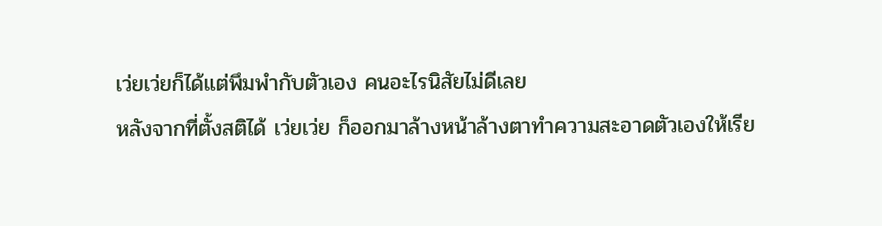เว่ยเว่ยก็ได้แต่พึมพำกับตัวเอง คนอะไรนิสัยไม่ดีเลย
หลังจากที่ตั้งสติได้ เว่ยเว่ย ก็ออกมาล้างหน้าล้างตาทำความสะอาดตัวเองให้เรีย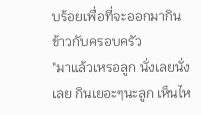บร้อยเพื่อที่จะออกมากินข้าวกับครอบครัว
"มาแล้วเหรอลูก นั่งเลยนั่งเลย กินเยอะๆนะลูก เห็นไห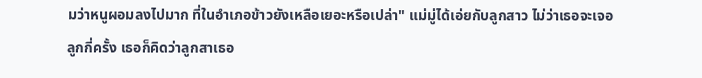มว่าหนูผอมลงไปมาก ที่ในอำเภอข้าวยังเหลือเยอะหรือเปล่า" แม่มู่ได้เอ่ยกับลูกสาว ไม่ว่าเธอจะเจอลูกกี่ครั้ง เธอก็คิดว่าลูกสาเธอ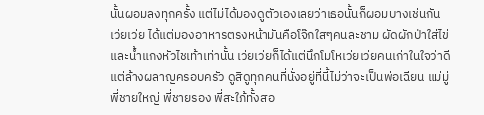นั้นผอมลงทุกครั้ง แต่ไม่ได้มองดูตัวเองเลยว่าเธอนั้นก็ผอมบางเช่นกัน
เว่ยเว่ย ได้แต่มองอาหารตรงหน้ามันคือโจ๊กใสๆคนละชาม ผัดผักป่าใส่ไข่ และน้ำแกงหัวไชเท้าเท่านั้น เว่ยเว่ยก็ได้แต่นึกโมโหเว่ยเว่ยคนเก่าในใจว่าดีแต่ล้างผลาญครอบครัว ดูสิดูทุกคนที่นั่งอยู่ที่นี้ไม่ว่าจะเป็นพ่อเฉียน แม่มู่พี่ชายใหญ่ พี่ชายรอง พี่สะใภ้ทั้งสอ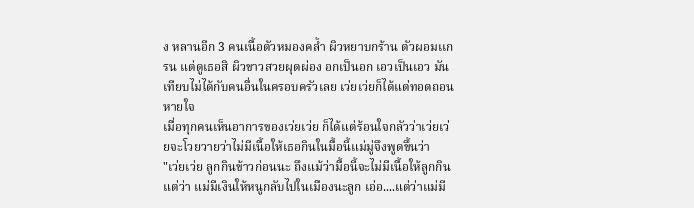ง หลานอีก 3 คนเนื้อตัวหมองคล้ำ ผิวหยาบกร้าน ตัวผอมเเกรน แต่ดูเธอสิ ผิวขาวสวยผุดผ่อง อกเป็นอก เอวเป็นเอว มันเทียบไม่ได้กับคนอื่นในครอบครัวเลย เว่ยเว่ยก็ได้แต่ทอดถอนหายใจ
เมื่อทุกคนเห็นอาการของเว่ยเว่ย ก็ได้แต่ร้อนใจกลัวว่าเว่ยเว่ยจะโวยวายว่าไม่มีเนื้อให้เธอกินในมื้อนี้แม่มู่จึงพูดขึ้นว่า
"เว่ยเว่ย ลูกกินข้าวก่อนนะ ถึงแม้ว่ามื้อนี้จะไม่มีเนื้อให้ลูกกินแต่ว่า แม่มีเงินให้หนูกลับไปในเมืองนะลูก เอ่อ....แต่ว่าแม่มี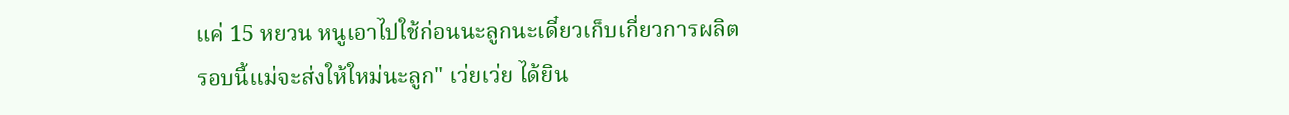แค่ 15 หยวน หนูเอาไปใช้ก่อนนะลูกนะเดี๋ยวเก็บเกี่ยวการผลิตรอบนี้แม่จะส่งให้ใหม่นะลูก" เว่ยเว่ย ได้ยิน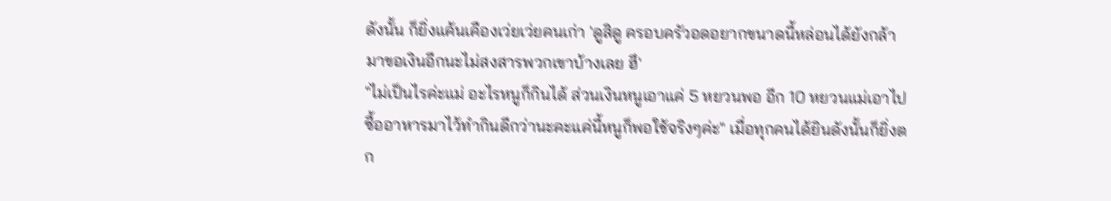ดังนั้น ก็ยิ่งแค้นเคืองเว่ยเว่ยคนเก่า 'ดูสิดู ครอบครัวอดอยากขนาดนี้หล่อนได้ยังกล้ามาขอเงินอีกนะไม่สงสารพวกเขาบ้างเลย ฮึ'
"ไม่เป็นไรค่ะแม่ อะไรหนูก็กินได้ ส่วนเงินหนูเอาแค่ 5 หยวนพอ อีก 10 หยวนแม่เอาไปซื้ออาหารมาไว้ทำกินดีกว่านะคะแค่นี้หนูก็พอใช้จริงๆค่ะ" เมื่อทุกคนได้ยินดังนั้นก็ยิ่งตก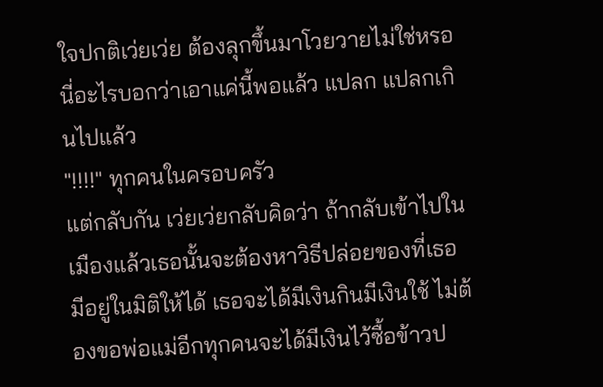ใจปกติเว่ยเว่ย ต้องลุกขึ้นมาโวยวายไม่ใช่หรอนี่อะไรบอกว่าเอาแค่นี้พอแล้ว แปลก แปลกเกินไปแล้ว
"!!!!" ทุกคนในครอบครัว
แต่กลับกัน เว่ยเว่ยกลับคิดว่า ถ้ากลับเข้าไปในเมืองแล้วเธอนั้นจะต้องหาวิธีปล่อยของที่เธอมีอยู่ในมิติให้ได้ เธอจะได้มีเงินกินมีเงินใช้ ไม่ต้องขอพ่อแม่อีกทุกคนจะได้มีเงินไว้ซื้อข้าวป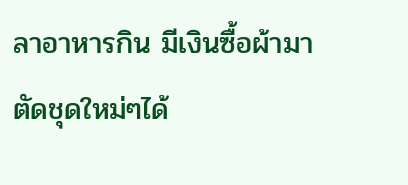ลาอาหารกิน มีเงินซื้อผ้ามาตัดชุดใหม่ๆได้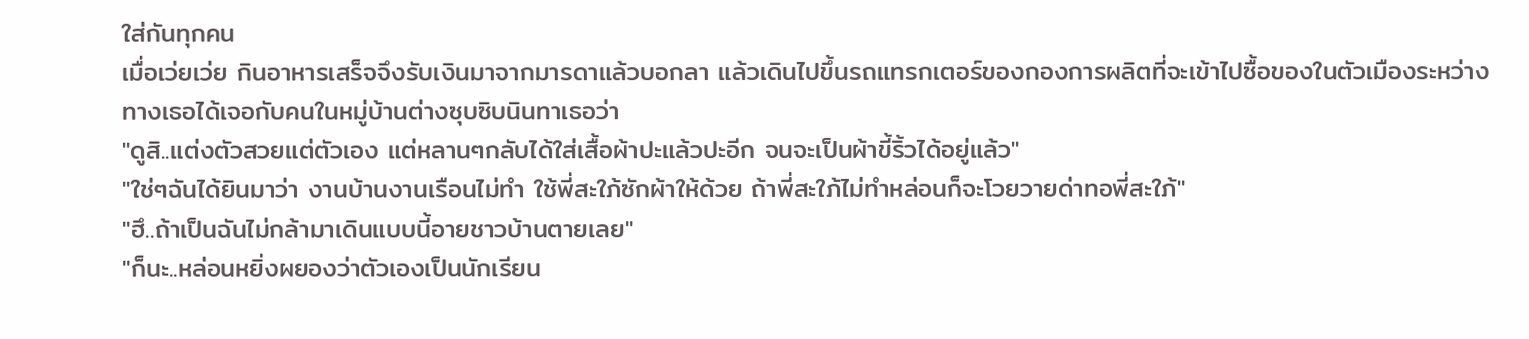ใส่กันทุกคน
เมื่อเว่ยเว่ย กินอาหารเสร็จจึงรับเงินมาจากมารดาแล้วบอกลา แล้วเดินไปขึ้นรถแทรกเตอร์ของกองการผลิตที่จะเข้าไปซื้อของในตัวเมืองระหว่างทางเธอได้เจอกับคนในหมู่บ้านต่างซุบซิบนินทาเธอว่า
"ดูสิ..แต่งตัวสวยแต่ตัวเอง แต่หลานๆกลับได้ใส่เสื้อผ้าปะแล้วปะอีก จนจะเป็นผ้าขี้ริ้วได้อยู่แล้ว"
"ใช่ๆฉันได้ยินมาว่า งานบ้านงานเรือนไม่ทำ ใช้พี่สะใภ้ซักผ้าให้ด้วย ถ้าพี่สะใภ้ไม่ทำหล่อนก็จะโวยวายด่าทอพี่สะใภ้"
"ฮึ..ถ้าเป็นฉันไม่กล้ามาเดินแบบนี้อายชาวบ้านตายเลย"
"ก็นะ..หล่อนหยิ่งผยองว่าตัวเองเป็นนักเรียน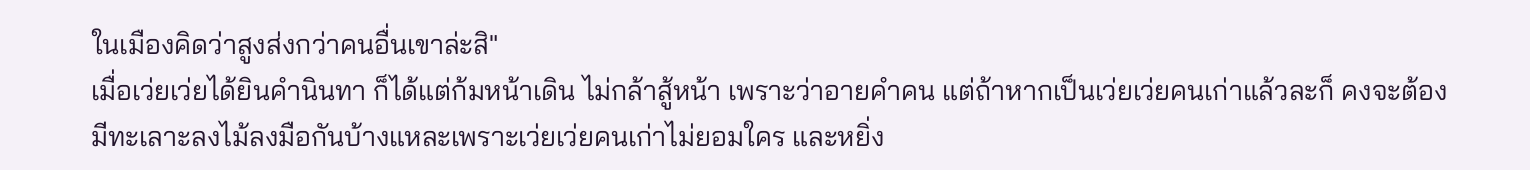ในเมืองคิดว่าสูงส่งกว่าคนอื่นเขาล่ะสิ"
เมื่อเว่ยเว่ยได้ยินคำนินทา ก็ได้แต่ก้มหน้าเดิน ไม่กล้าสู้หน้า เพราะว่าอายคำคน แต่ถ้าหากเป็นเว่ยเว่ยคนเก่าแล้วละก็ คงจะต้องมีทะเลาะลงไม้ลงมือกันบ้างแหละเพราะเว่ยเว่ยคนเก่าไม่ยอมใคร และหยิ่ง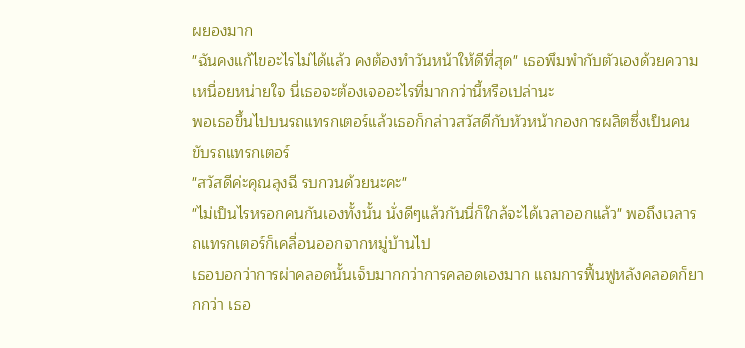ผยองมาก
"ฉันคงแก้ไขอะไรไม่ได้แล้ว คงต้องทำวันหน้าให้ดีที่สุด" เธอพึมพำกับตัวเองด้วยความเหนื่อยหน่ายใจ นี่เธอจะต้องเจออะไรที่มากกว่านี้หรือเปล่านะ
พอเธอขึ้นไปบนรถแทรกเตอร์แล้วเธอก็กล่าวสวัสดีกับหัวหน้ากองการผลิตซึ่งเป็นคนขับรถแทรกเตอร์
"สวัสดีค่ะคุณลุงฉี รบกวนด้วยนะคะ"
"ไม่เป็นไรหรอกคนกันเองทั้งนั้น นั่งดีๆแล้วกันนี่ก็ใกล้จะได้เวลาออกแล้ว" พอถึงเวลารถแทรกเตอร์ก็เคลื่อนออกจากหมู่บ้านไป
เธอบอกว่าการผ่าคลอดนั้นเจ็บมากกว่าการคลอดเองมาก แถมการฟื้นฟูหลังคลอดก็ยากกว่า เธอ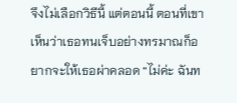จึงไม่เลือกวิธีนี้ แต่ตอนนี้ ตอนที่เขาเห็นว่าเธอทนเจ็บอย่างทรมาณก็อยากจะให้เธอผ่าคลอด “ไม่ค่ะ ฉันท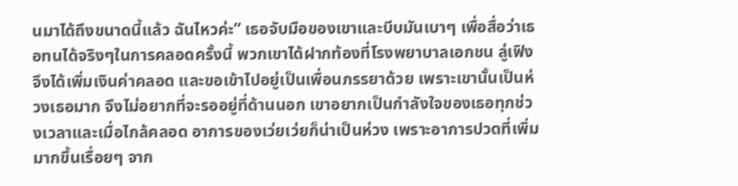นมาได้ถึงขนาดนี้แล้ว ฉันไหวค่ะ” เธอจับมือของเขาและบีบมันเบาๆ เพื่อสื่อว่าเธอทนได้จริงๆในการคลอดครั้งนี้ พวกเขาได้ฝากท้องที่โรงพยาบาลเอกชน ลู่เฟิงจึงได้เพิ่มเงินค่าคลอด และขอเข้าไปอยู่เป็นเพื่อนภรรยาด้วย เพราะเขานั้นเป็นห่วงเธอมาก จึงไม่อยากที่จะรออยู่ที่ด้านนอก เขาอยากเป็นกำลังใจของเธอทุกช่วงเวลาและเมื่อไกล้คลอด อาการของเว่ยเว่ยก็น่าเป็นห่วง เพราะอาการปวดที่เพิ่มมากขึ้นเรื่อยๆ จาก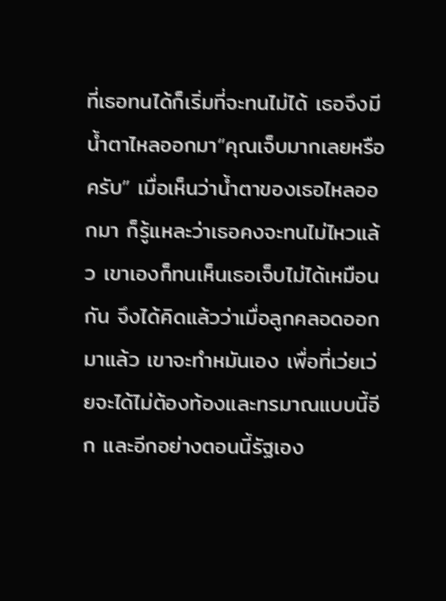ที่เธอทนได้ก็เริ่มที่จะทนไม่ได้ เธอจึงมีน้ำตาไหลออกมา“คุณเจ็บมากเลยหรือครับ” เมื่อเห็นว่าน้ำตาของเธอไหลออกมา ก็รู้แหละว่าเธอคงจะทนไม่ไหวแล้ว เขาเองก็ทนเห็นเธอเจ็บไม่ได้เหมือนกัน จึงได้คิดแล้วว่าเมื่อลูกคลอดออกมาแล้ว เขาจะทำหมันเอง เพื่อที่เว่ยเว่ยจะได้ไม่ต้องท้องและทรมาณแบบนี้อีก และอีกอย่างตอนนี้รัฐเอง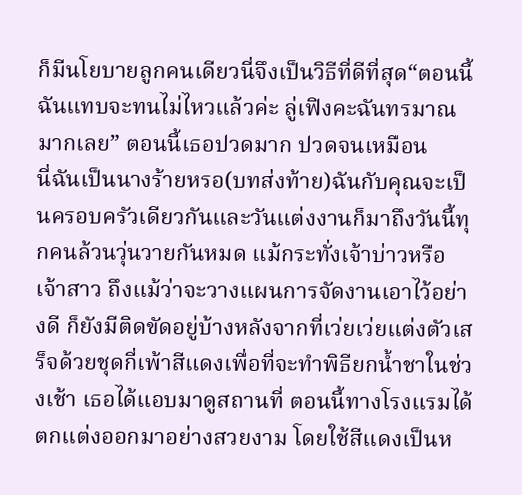ก็มีนโยบายลูกคนเดียวนี่จึงเป็นวิธีที่ดีที่สุด“ตอนนี้ฉันแทบจะทนไม่ไหวแล้วค่ะ ลู่เฟิงคะฉันทรมาณมากเลย” ตอนนี้เธอปวดมาก ปวดจนเหมือน
นี่ฉันเป็นนางร้ายหรอ(บทส่งท้าย)ฉันกับคุณจะเป็นครอบครัวเดียวกันและวันแต่งงานก็มาถึงวันนี้ทุกคนล้วนวุ่นวายกันหมด แม้กระทั่งเจ้าบ่าวหรือเจ้าสาว ถึงแม้ว่าจะวางแผนการจัดงานเอาไว้อย่างดี ก็ยังมีติดขัดอยู่บ้างหลังจากที่เว่ยเว่ยแต่งตัวเสร็จด้วยชุดกี่เพ้าสีแดงเพื่อที่จะทำพิธียกน้ำชาในช่วงเช้า เธอได้แอบมาดูสถานที่ ตอนนี้ทางโรงแรมได้ตกแต่งออกมาอย่างสวยงาม โดยใช้สีแดงเป็นห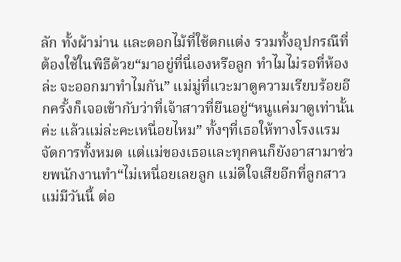ลัก ทั้งผ้าม่าน และดอกไม้ที่ใช้ตกแต่ง รวมทั้งอุปกรณืที่ต้องใช้ในพิธีด้วย“มาอยู่ที่นี่เองหรือลูก ทำไมไม่รอที่ห้องล่ะ จะออกมาทำไมกัน” แม่มู่ที่แวะมาดูความเรียบร้อยอีกครั้งก็เจอเข้ากับว่าที่เจ้าสาวที่ยืนอยู่“หนูแค่มาดูเท่านั้นค่ะ แล้วแม่ล่ะคะเหนื่อยไหม” ทั้งๆที่เธอให้ทางโรงแรมจัดการทั้งหมด แต่แม่ของเธอและทุกคนก็ยังอาสามาช่วยพนักงานทำ“ไม่เหนื่อยเลยลูก แม่ดีใจเสียอีกที่ลูกสาวแม่มีวันนี้ ต่อ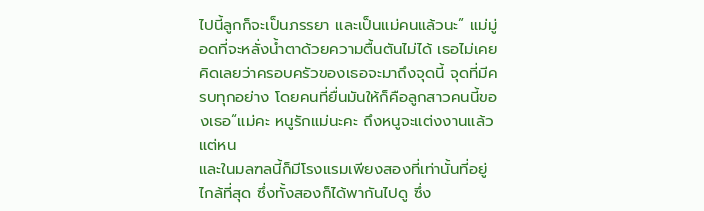ไปนี้ลูกก็จะเป็นภรรยา และเป็นแม่คนแล้วนะ” แม่มู่อดที่จะหลั่งน้ำตาด้วยความตื้นตันไม่ได้ เธอไม่เคยคิดเลยว่าครอบครัวของเธอจะมาถึงจุดนี้ จุดที่มีครบทุกอย่าง โดยคนที่ยื่นมันให้ก็คือลูกสาวคนนี้ของเธอ“แม่คะ หนูรักแม่นะคะ ถึงหนูจะแต่งงานแล้ว แต่หน
และในมลฑลนี้ก็มีโรงแรมเพียงสองที่เท่านั้นที่อยู่ไกล้ที่สุด ซึ่งทั้งสองก็ได้พากันไปดู ซึ่ง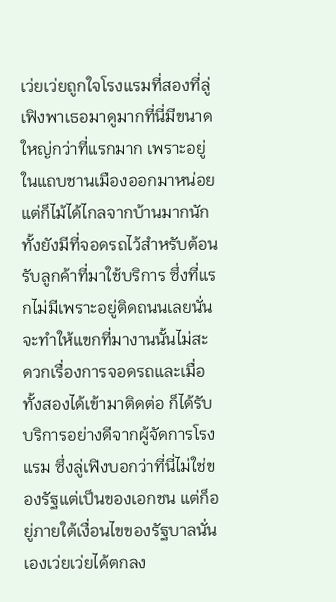เว่ยเว่ยถูกใจโรงแรมที่สองที่ลู่เฟิงพาเธอมาดูมากที่นี่มีขนาดใหญ่กว่าที่แรกมาก เพราะอยู่ในแถบชานเมืองออกมาหน่อย แต่ก็ไม้ได้ไกลจากบ้านมากนัก ทั้งยังมีที่จอดรถไว้สำหรับต้อนรับลูกค้าที่มาใช้บริการ ซึ่งที่แรกไม่มีเพราะอยู่ติดถนนเลยนั่นจะทำให้แขกที่มางานนั้นไม่สะดวกเรื่องการจอดรถและเมื่อทั้งสองได้เข้ามาติดต่อ ก็ได้รับบริการอย่างดีจากผู้จัดการโรงแรม ซึ่งลู่เฟิงบอกว่าที่นี่ไม่ใช่ของรัฐแต่เป็นของเอกชน แต่ก็อยู่ภายใต้เงื่อนไขของรัฐบาลนั่นเองเว่ยเว่ยได้ตกลง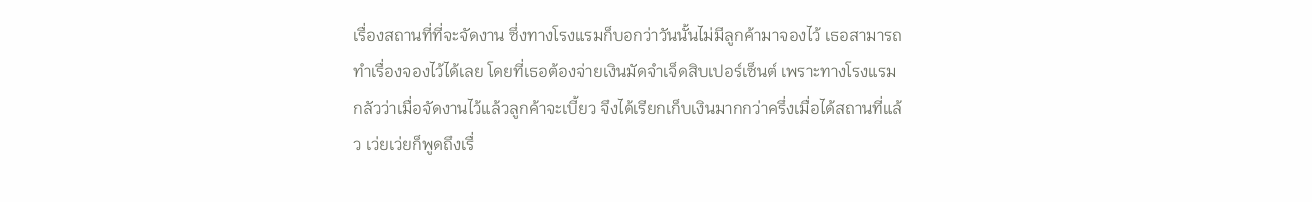เรื่องสถานที่ที่จะจัดงาน ซึ่งทางโรงแรมก็บอกว่าวันนั้นไม่มีลูกค้ามาจองไว้ เธอสามารถทำเรื่องจองไว้ได้เลย โดยที่เธอต้องจ่ายเงินมัดจำเจ็ดสิบเปอร์เซ็นต์ เพราะทางโรงแรมกลัวว่าเมื่อจัดงานไว้แล้วลูกค้าจะเบี้ยว จึงได้เรียกเก็บเงินมากกว่าครึ่งเมื่อได้สถานที่แล้ว เว่ยเว่ยก็พูดถึงเรื่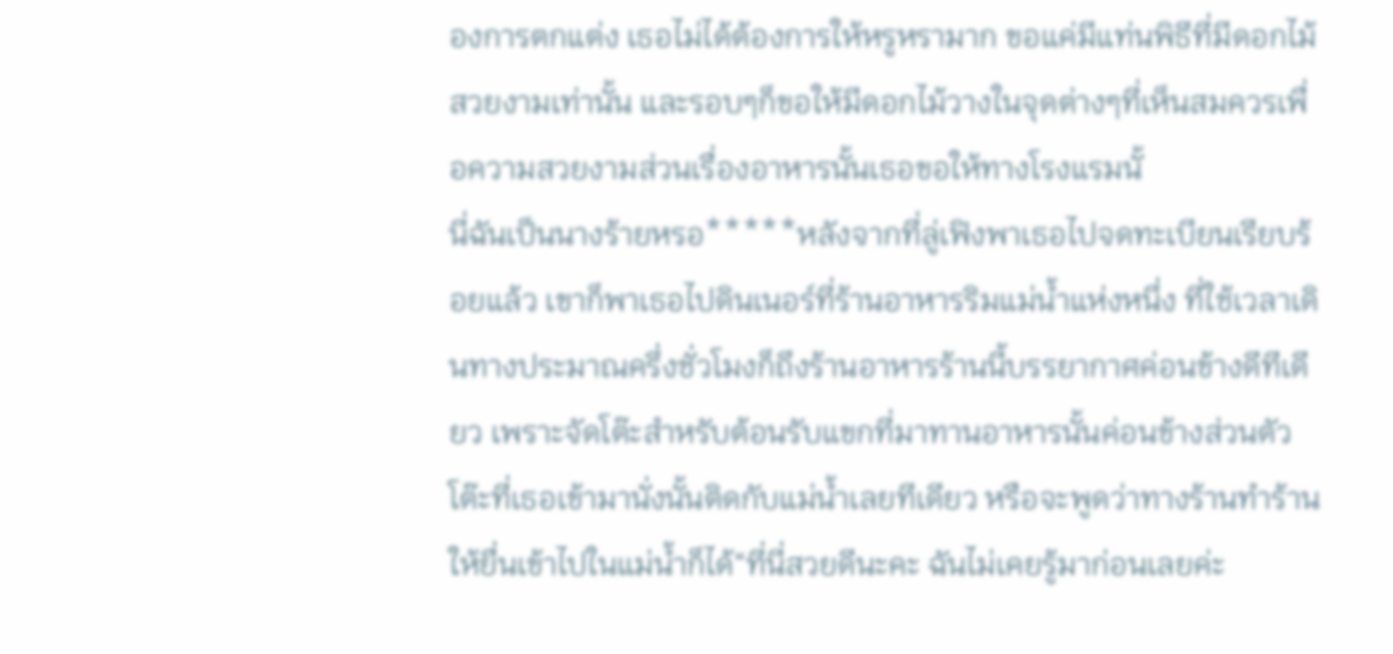องการตกแต่ง เธอไม่ได้ต้องการให้หรูหรามาก ขอแค่มีแท่นพิธีที่มีดอกไม้สวยงามเท่านั้น และรอบๆก็ขอให้มีดอกไม้วางในจุดต่างๆที่เห็นสมควรเพื่อความสวยงามส่วนเรื่องอาหารนั้นเธอขอให้ทางโรงแรมนั้
นี่ฉันเป็นนางร้ายหรอ*****หลังจากที่ลู่เฟิงพาเธอไปจดทะเบียนเรียบร้อยแล้ว เขาก็พาเธอไปดินเนอร์ที่ร้านอาหารริมแม่น้ำแห่งหนึ่ง ที่ใช้เวลาเดินทางประมาณครึ่งชั่วโมงก็ถึงร้านอาหารร้านนี้บรรยากาศค่อนข้างดีทีเดียว เพราะจัดโต๊ะสำหรับต้อนรับแขกที่มาทานอาหารนั้นค่อนข้างส่วนตัว โต๊ะที่เธอเข้ามานั่งนั้นติดกับแม่น้ำเลยทีเดียว หรือจะพูดว่าทางร้านทำร้านให้ยื่นเข้าไปในแม่น้ำก็ได้“ที่นี่สวยดีนะคะ ฉันไม่เคยรู้มาก่อนเลยค่ะ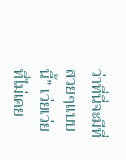ว่าที่นี่จะมีที่สวยๆแบบนี้” เว่ยเว่ยที่ไม่เคย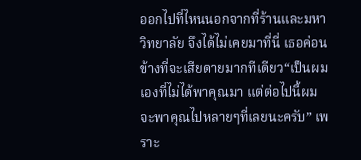ออกไปที่ไหนนอกจากที่ร้านและมหาวิทยาลัย จึงได้ไม่เคยมาที่นี่ เธอค่อนข้างที่จะเสียดายมากทีเดียว“เป็นผมเองที่ไม่ได้พาคุณมา แต่ต่อไปนี้ผมจะพาคุณไปหลายๆที่เลยนะครับ” เพราะ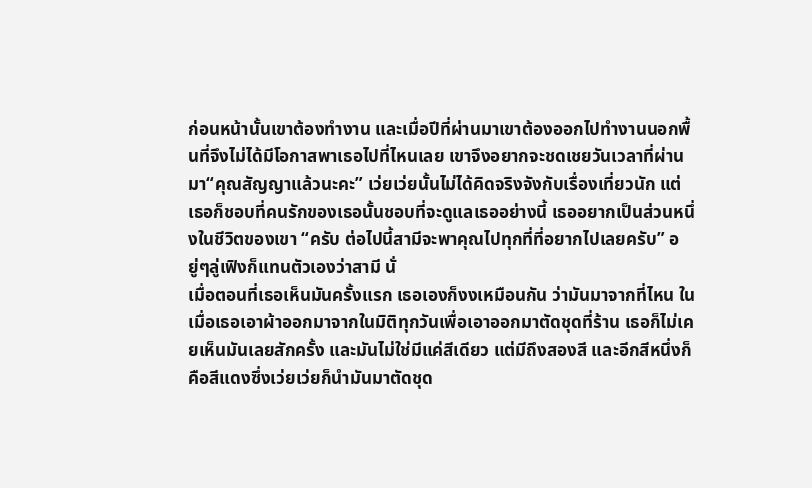ก่อนหน้านั้นเขาต้องทำงาน และเมื่อปีที่ผ่านมาเขาต้องออกไปทำงานนอกพื้นที่จึงไม่ได้มีโอกาสพาเธอไปที่ไหนเลย เขาจึงอยากจะชดเชยวันเวลาที่ผ่านมา“คุณสัญญาแล้วนะคะ” เว่ยเว่ยนั้นไม่ได้คิดจริงจังกับเรื่องเที่ยวนัก แต่เธอก็ชอบที่คนรักของเธอนั้นชอบที่จะดูแลเธออย่างนี้ เธออยากเป็นส่วนหนึ่งในชีวิตของเขา “ครับ ต่อไปนี้สามีจะพาคุณไปทุกที่ที่อยากไปเลยครับ” อยู่ๆลู่เฟิงก็แทนตัวเองว่าสามี นั่
เมื่อตอนที่เธอเห็นมันครั้งแรก เธอเองก็งงเหมือนกัน ว่ามันมาจากที่ไหน ในเมื่อเธอเอาผ้าออกมาจากในมิติทุกวันเพื่อเอาออกมาตัดชุดที่ร้าน เธอก็ไม่เคยเห็นมันเลยสักครั้ง และมันไม่ใช่มีแค่สีเดียว แต่มีถึงสองสี และอีกสีหนึ่งก็คือสีแดงซึ่งเว่ยเว่ยก็นำมันมาตัดชุด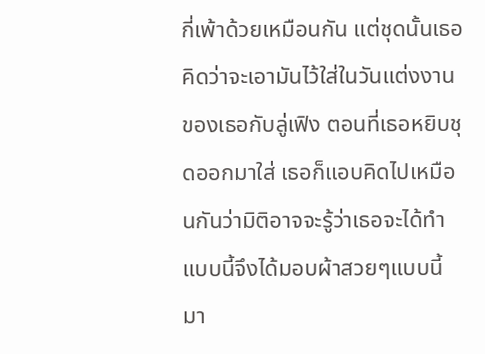กี่เพ้าด้วยเหมือนกัน แต่ชุดนั้นเธอคิดว่าจะเอามันไว้ใส่ในวันแต่งงานของเธอกับลู่เฟิง ตอนที่เธอหยิบชุดออกมาใส่ เธอก็แอบคิดไปเหมือนกันว่ามิติอาจจะรู้ว่าเธอจะได้ทำแบบนี้จึงได้มอบผ้าสวยๆแบบนี้มา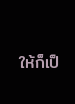ให้ก็เป็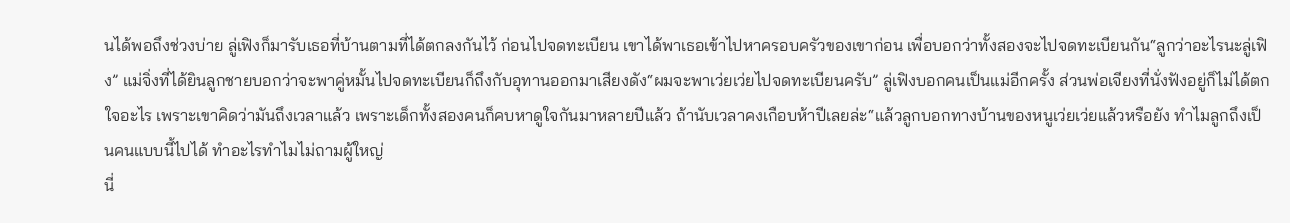นได้พอถึงช่วงบ่าย ลู่เฟิงก็มารับเธอที่บ้านตามที่ได้ตกลงกันไว้ ก่อนไปจดทะเบียน เขาได้พาเธอเข้าไปหาครอบครัวของเขาก่อน เพื่อบอกว่าทั้งสองจะไปจดทะเบียนกัน“ลูกว่าอะไรนะลู่เฟิง” แม่จิ่งที่ได้ยินลูกชายบอกว่าจะพาคู่หมั้นไปจดทะเบียนก็ถึงกับอุทานออกมาเสียงดัง“ผมจะพาเว่ยเว่ยไปจดทะเบียนครับ” ลู่เฟิงบอกคนเป็นแม่อีกครั้ง ส่วนพ่อเจียงที่นั่งฟังอยู่ก็ไม่ได้ตกใจอะไร เพราะเขาคิดว่ามันถึงเวลาแล้ว เพราะเด็กทั้งสองคนก็คบหาดูใจกันมาหลายปีแล้ว ถ้านับเวลาคงเกือบห้าปีเลยล่ะ“แล้วลูกบอกทางบ้านของหนูเว่ยเว่ยแล้วหรือยัง ทำไมลูกถึงเป็นคนแบบนี้ไปได้ ทำอะไรทำไมไม่ถามผู้ใหญ่
นี่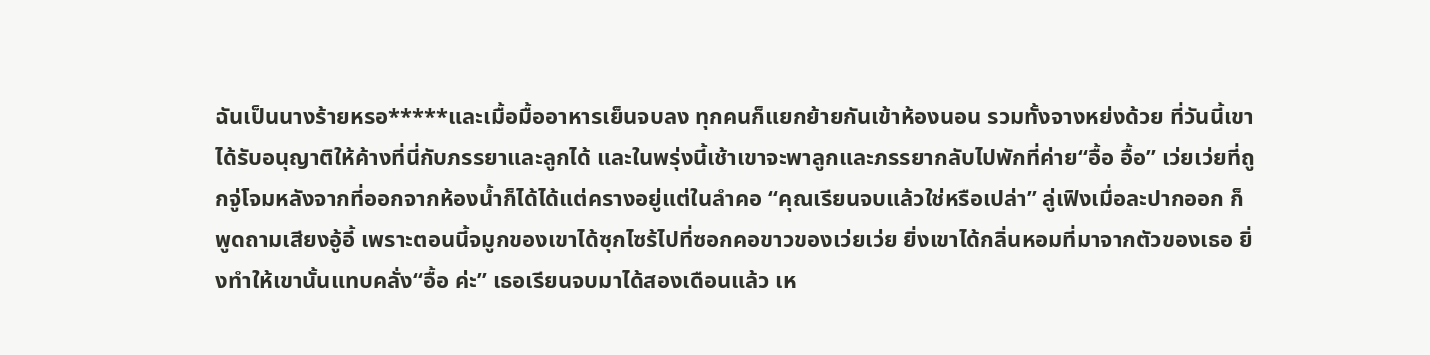ฉันเป็นนางร้ายหรอ*****และเมื้อมื้ออาหารเย็นจบลง ทุกคนก็แยกย้ายกันเข้าห้องนอน รวมทั้งจางหย่งด้วย ที่วันนี้เขาได้รับอนุญาติให้ค้างที่นี่กับภรรยาและลูกได้ และในพรุ่งนี้เช้าเขาจะพาลูกและภรรยากลับไปพักที่ค่าย“อื้อ อื้อ” เว่ยเว่ยที่ถูกจู่โจมหลังจากที่ออกจากห้องน้ำก็ได้ได้แต่ครางอยู่แต่ในลำคอ “คุณเรียนจบแล้วใช่หรือเปล่า” ลู่เฟิงเมื่อละปากออก ก็พูดถามเสียงอู้อี้ เพราะตอนนี้จมูกของเขาได้ซุกไซร้ไปที่ซอกคอขาวของเว่ยเว่ย ยิ่งเขาได้กลิ่นหอมที่มาจากตัวของเธอ ยิ่งทำให้เขานั้นแทบคลั่ง“อื้อ ค่ะ” เธอเรียนจบมาได้สองเดือนแล้ว เห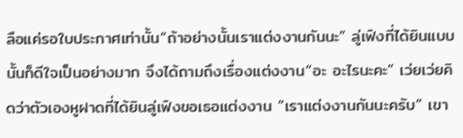ลือแค่รอใบประกาศเท่านั้น“ถ้าอย่างนั้นเราแต่งงานกันนะ” ลู่เฟิงที่ได้ยินแบบนั้นก็ดีใจเป็นอย่างมาก จึงได้ถามถึงเรื่องแต่งงาน“อะ อะไรนะคะ” เว่ยเว่ยคิดว่าตัวเองหูฝาดที่ได้ยินลู่เฟิงขอเธอแต่งงาน “เราแต่งงานกันนะครับ” เขา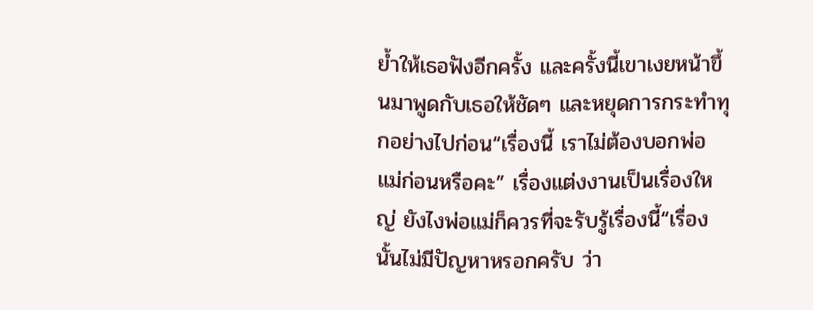ย้ำให้เธอฟังอีกครั้ง และครั้งนี้เขาเงยหน้าขึ้นมาพูดกับเธอให้ชัดๆ และหยุดการกระทำทุกอย่างไปก่อน“เรื่องนี้ เราไม่ต้องบอกพ่อแม่ก่อนหรือคะ” เรื่องแต่งงานเป็นเรื่องใหญ่ ยังไงพ่อแม่ก็ควรที่จะรับรู้เรื่องนี้“เรื่องนั้นไม่มีปัญหาหรอกครับ ว่า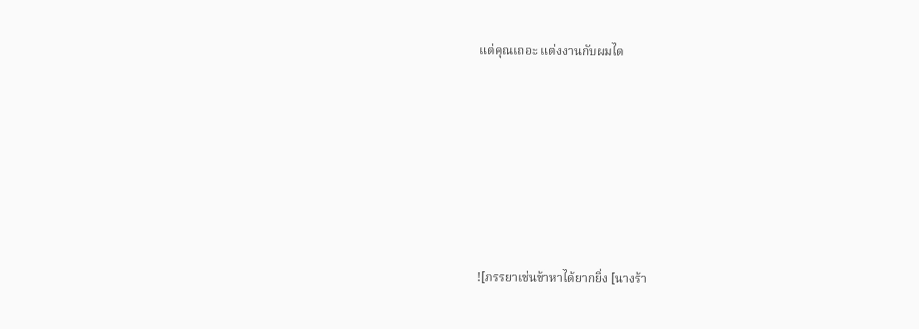แต่คุณเถอะ แต่งงานกับผมได







![ภรรยาเช่นข้าหาได้ยากยิ่ง [นางร้า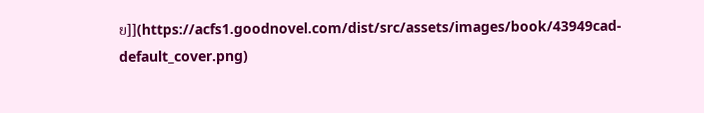ย]](https://acfs1.goodnovel.com/dist/src/assets/images/book/43949cad-default_cover.png)